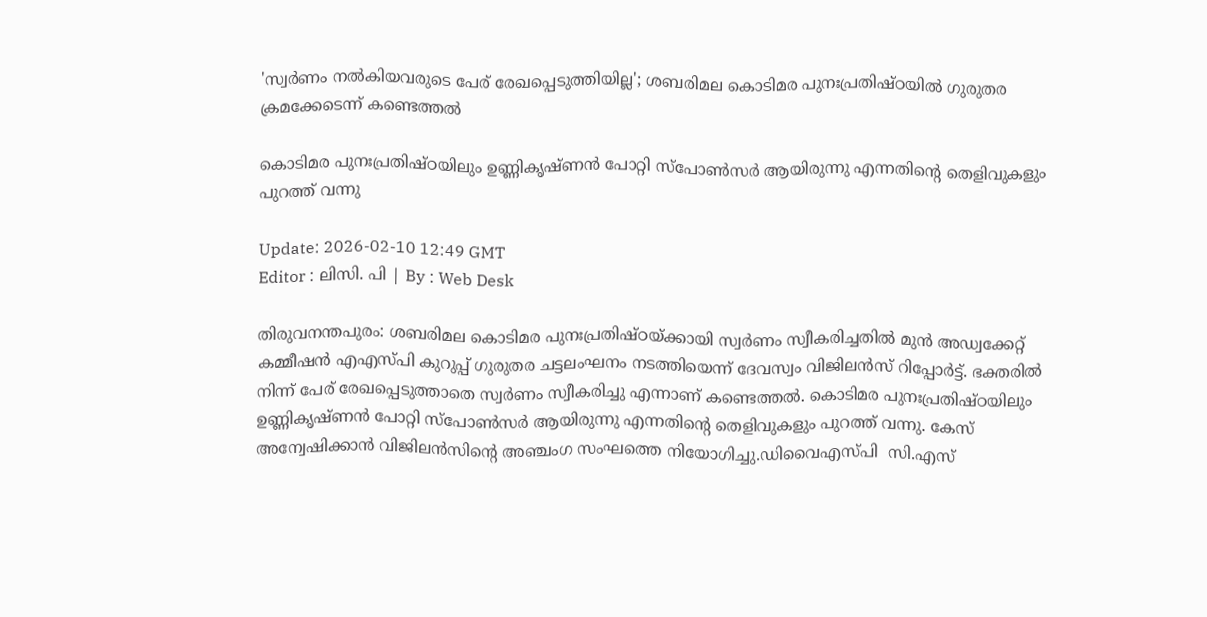'സ്വര്‍ണം നല്‍കിയവരുടെ പേര് രേഖപ്പെടുത്തിയില്ല'; ശബരിമല കൊടിമര പുനഃപ്രതിഷ്ഠയില്‍ ഗുരുതര ക്രമക്കേടെന്ന് കണ്ടെത്തല്‍

കൊടിമര പുനഃപ്രതിഷ്ഠയിലും ഉണ്ണികൃഷ്ണൻ പോറ്റി സ്പോൺസർ ആയിരുന്നു എന്നതിന്റെ തെളിവുകളും പുറത്ത് വന്നു

Update: 2026-02-10 12:49 GMT
Editor : ലിസി. പി | By : Web Desk

തിരുവനന്തപുരം: ശബരിമല കൊടിമര പുനഃപ്രതിഷ്ഠയ്ക്കായി സ്വർണം സ്വീകരിച്ചതിൽ മുൻ അഡ്വക്കേറ്റ് കമ്മീഷൻ എഎസ്പി കുറുപ്പ് ഗുരുതര ചട്ടലംഘനം നടത്തിയെന്ന് ദേവസ്വം വിജിലൻസ് റിപ്പോർട്ട്. ഭക്തരിൽ നിന്ന് പേര് രേഖപ്പെടുത്താതെ സ്വർണം സ്വീകരിച്ചു എന്നാണ് കണ്ടെത്തൽ. കൊടിമര പുനഃപ്രതിഷ്ഠയിലും ഉണ്ണികൃഷ്ണൻ പോറ്റി സ്പോൺസർ ആയിരുന്നു എന്നതിന്റെ തെളിവുകളും പുറത്ത് വന്നു. കേസ് അന്വേഷിക്കാൻ വിജിലൻസിന്റെ അഞ്ചംഗ സംഘത്തെ നിയോഗിച്ചു.ഡിവൈഎസ്പി  സി.എസ്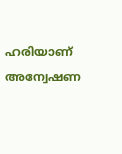ഹരിയാണ് അന്വേഷണ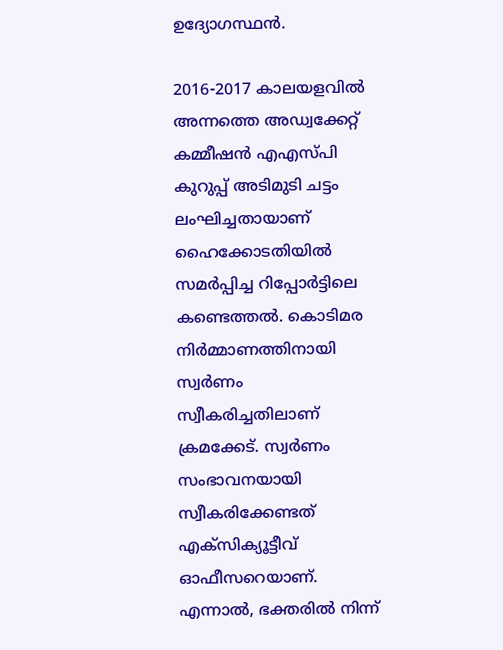ഉദ്യോഗസ്ഥൻ.

2016-2017 കാലയളവിൽ അന്നത്തെ അഡ്വക്കേറ്റ് കമ്മീഷൻ എഎസ്പി കുറുപ്പ് അടിമുടി ചട്ടം ലംഘിച്ചതായാണ് ഹൈക്കോടതിയിൽ സമർപ്പിച്ച റിപ്പോർട്ടിലെ കണ്ടെത്തൽ. കൊടിമര നിർമ്മാണത്തിനായി സ്വർണം സ്വീകരിച്ചതിലാണ് ക്രമക്കേട്. സ്വർണം സംഭാവനയായി സ്വീകരിക്കേണ്ടത് എക്സിക്യൂട്ടീവ് ഓഫീസറെയാണ്. എന്നാൽ, ഭക്തരിൽ നിന്ന്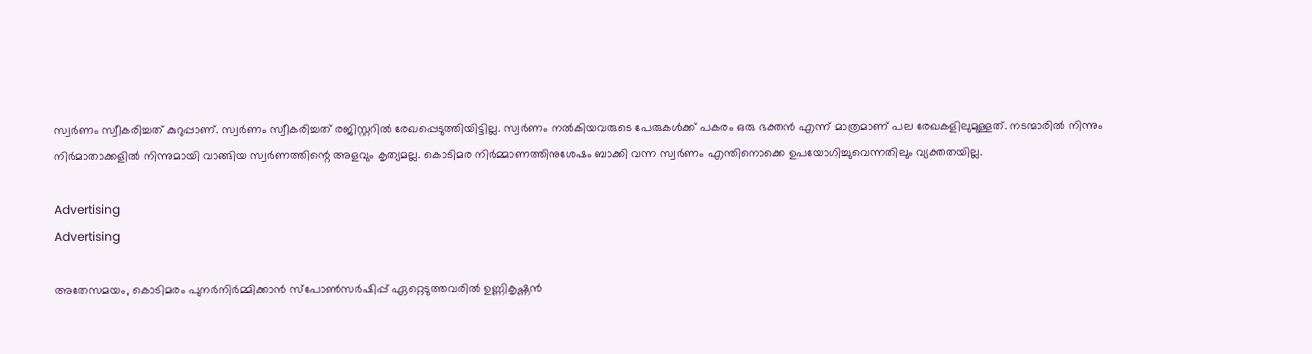സ്വർണം സ്വീകരിച്ചത് കുറുപ്പാണ്. സ്വർണം സ്വീകരിച്ചത് രജിസ്റ്ററിൽ രേഖപ്പെടുത്തിയിട്ടില്ല. സ്വർണം നൽകിയവരുടെ പേരുകൾക്ക് പകരം ഒരു ഭക്തൻ എന്ന് മാത്രമാണ് പല രേഖകളിലുമുള്ളത്. നടന്മാരിൽ നിന്നും നിർമാതാക്കളിൽ നിന്നുമായി വാങ്ങിയ സ്വർണത്തിന്റെ അളവും കൃത്യമല്ല. കൊടിമര നിർമ്മാണത്തിനുശേഷം ബാക്കി വന്ന സ്വർണം എന്തിനൊക്കെ ഉപയോഗിച്ചുവെന്നതിലും വ്യക്തതയില്ല.

Advertising
Advertising

അതേസമയം, കൊടിമരം പുനർനിർമ്മിക്കാൻ സ്പോൺസർഷിപ്പ് ഏറ്റെടുത്തവരിൽ ഉണ്ണികൃഷ്ണൻ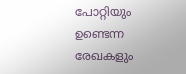പോറ്റിയും ഉണ്ടെന്ന രേഖകളും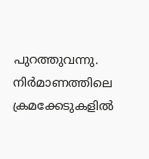പുറത്തുവന്നു. നിർമാണത്തിലെ ക്രമക്കേടുകളിൽ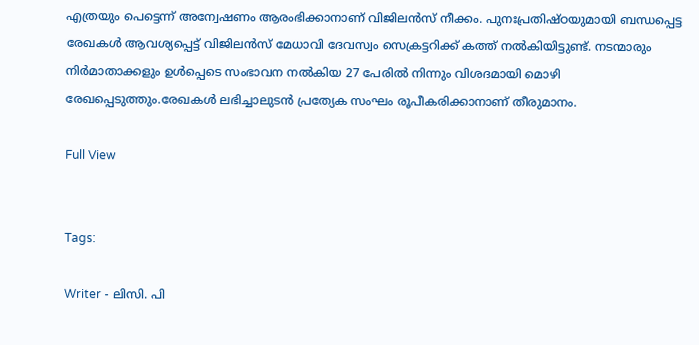എത്രയും പെട്ടെന്ന് അന്വേഷണം ആരംഭിക്കാനാണ് വിജിലൻസ് നീക്കം. പുനഃപ്രതിഷ്ഠയുമായി ബന്ധപ്പെട്ട രേഖകൾ ആവശ്യപ്പെട്ട് വിജിലൻസ് മേധാവി ദേവസ്വം സെക്രട്ടറിക്ക് കത്ത് നൽകിയിട്ടുണ്ട്. നടന്മാരും നിർമാതാക്കളും ഉൾപ്പെടെ സംഭാവന നൽകിയ 27 പേരിൽ നിന്നും വിശദമായി മൊഴി രേഖപ്പെടുത്തും.രേഖകൾ ലഭിച്ചാലുടൻ പ്രത്യേക സംഘം രൂപീകരിക്കാനാണ് തീരുമാനം.

Full View


Tags:

Writer - ലിസി. പി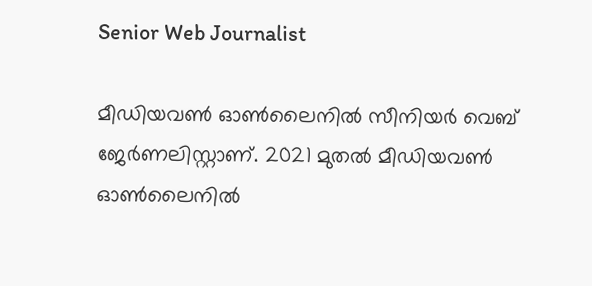Senior Web Journalist

മീഡിയവൺ ഓൺലൈനിൽ സീനിയർ വെബ് ജേർണലിസ്റ്റാണ്. 2021 മുതൽ മീഡിയവൺ ഓൺലൈനിൽ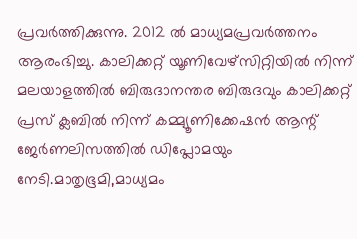പ്രവർത്തിക്കുന്നു. 2012 ല്‍ മാധ്യമപ്രവര്‍ത്തനം ആരംഭിച്ചു. കാലിക്കറ്റ് യൂണിവേഴ്‌സിറ്റിയിൽ നിന്ന് മലയാളത്തിൽ ബിരുദാനന്തര ബിരുദവും കാലിക്കറ്റ് പ്രസ് ക്ലബിൽ നിന്ന് കമ്മ്യൂണിക്കേഷൻ ആന്റ് ജേർണലിസത്തിൽ ഡിപ്ലോമയും നേടി.മാതൃഭൂമി,മാധ്യമം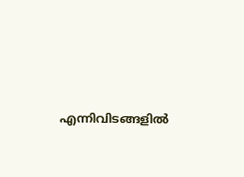എന്നിവിടങ്ങളിൽ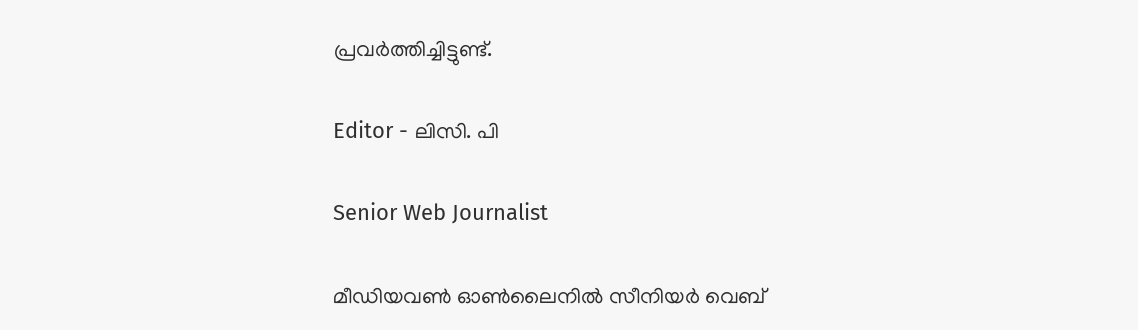പ്രവർത്തിച്ചിട്ടുണ്ട്.

Editor - ലിസി. പി

Senior Web Journalist

മീഡിയവൺ ഓൺലൈനിൽ സീനിയർ വെബ്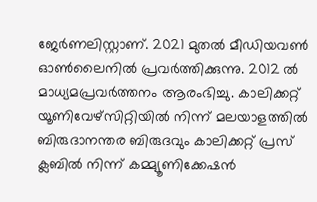ജേർണലിസ്റ്റാണ്. 2021 മുതൽ മീഡിയവൺ ഓൺലൈനിൽ പ്രവർത്തിക്കുന്നു. 2012 ല്‍ മാധ്യമപ്രവര്‍ത്തനം ആരംഭിച്ചു. കാലിക്കറ്റ് യൂണിവേഴ്‌സിറ്റിയിൽ നിന്ന് മലയാളത്തിൽ ബിരുദാനന്തര ബിരുദവും കാലിക്കറ്റ് പ്രസ് ക്ലബിൽ നിന്ന് കമ്മ്യൂണിക്കേഷൻ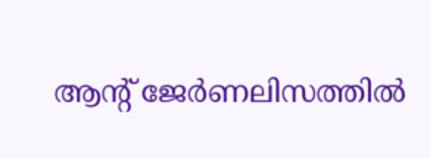ആന്റ് ജേർണലിസത്തിൽ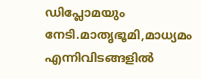ഡിപ്ലോമയും നേടി.മാതൃഭൂമി,മാധ്യമം എന്നിവിടങ്ങളിൽ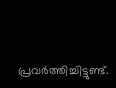പ്രവർത്തിച്ചിട്ടുണ്ട്.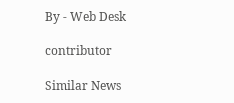By - Web Desk

contributor

Similar News